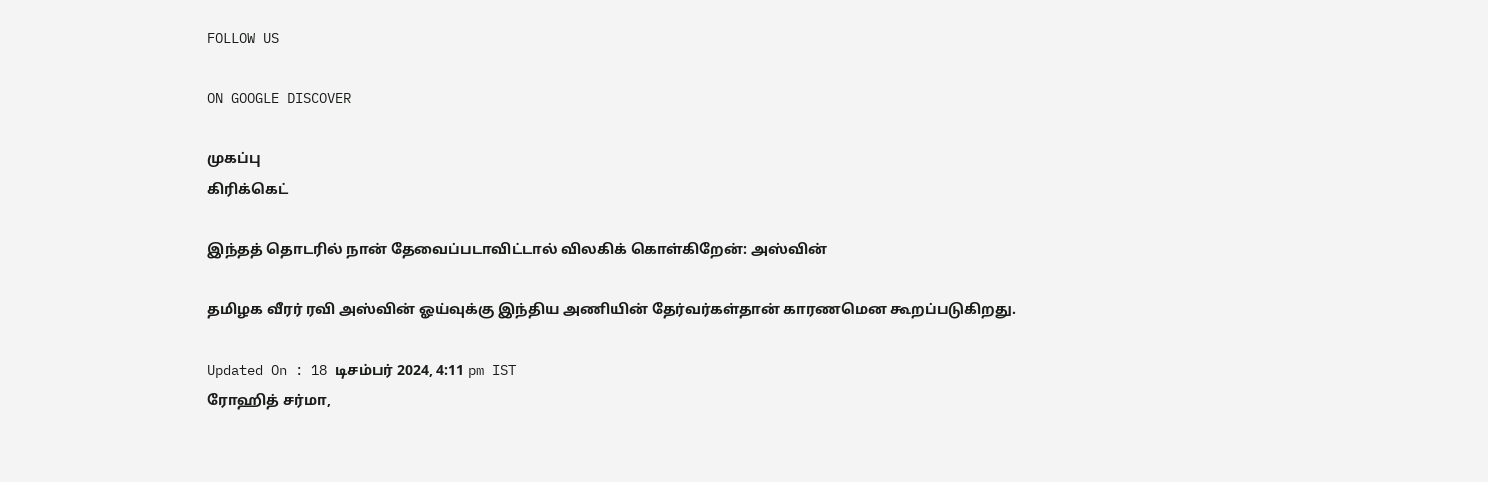FOLLOW US

ON GOOGLE DISCOVER

முகப்பு
கிரிக்கெட்

இந்தத் தொடரில் நான் தேவைப்படாவிட்டால் விலகிக் கொள்கிறேன்: அஸ்வின்

தமிழக வீரர் ரவி அஸ்வின் ஓய்வுக்கு இந்திய அணியின் தேர்வர்கள்தான் காரணமென கூறப்படுகிறது.

Updated On : 18 டிசம்பர் 2024, 4:11 pm IST
ரோஹித் சர்மா,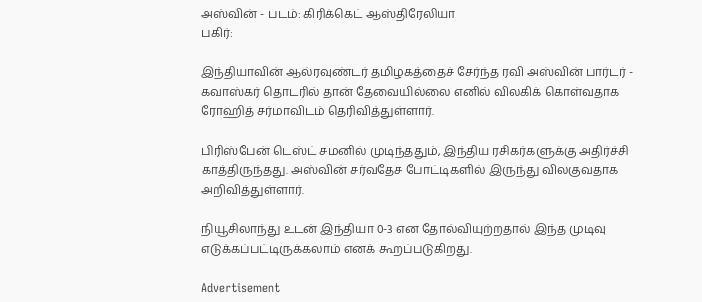அஸ்வின் - படம்: கிரிக்கெட் ஆஸ்திரேலியா
பகிர்:

இந்தியாவின் ஆல்ரவுண்டர் தமிழகத்தைச் சேர்ந்த ரவி அஸ்வின் பார்டர் - கவாஸ்கர் தொடரில் தான் தேவையில்லை எனில் விலகிக் கொள்வதாக ரோஹித் சர்மாவிடம் தெரிவித்துள்ளார்.

பிரிஸ்பேன் டெஸ்ட் சமனில் முடிந்ததும், இந்திய ரசிகர்களுக்கு அதிர்ச்சி காத்திருந்தது. அஸ்வின் சர்வதேச போட்டிகளில் இருந்து விலகுவதாக அறிவித்துள்ளார்.

நியூசிலாந்து உடன் இந்தியா 0-3 என தோல்வியுற்றதால் இந்த முடிவு எடுக்கப்பட்டிருக்கலாம் எனக் கூறப்படுகிறது.

Advertisement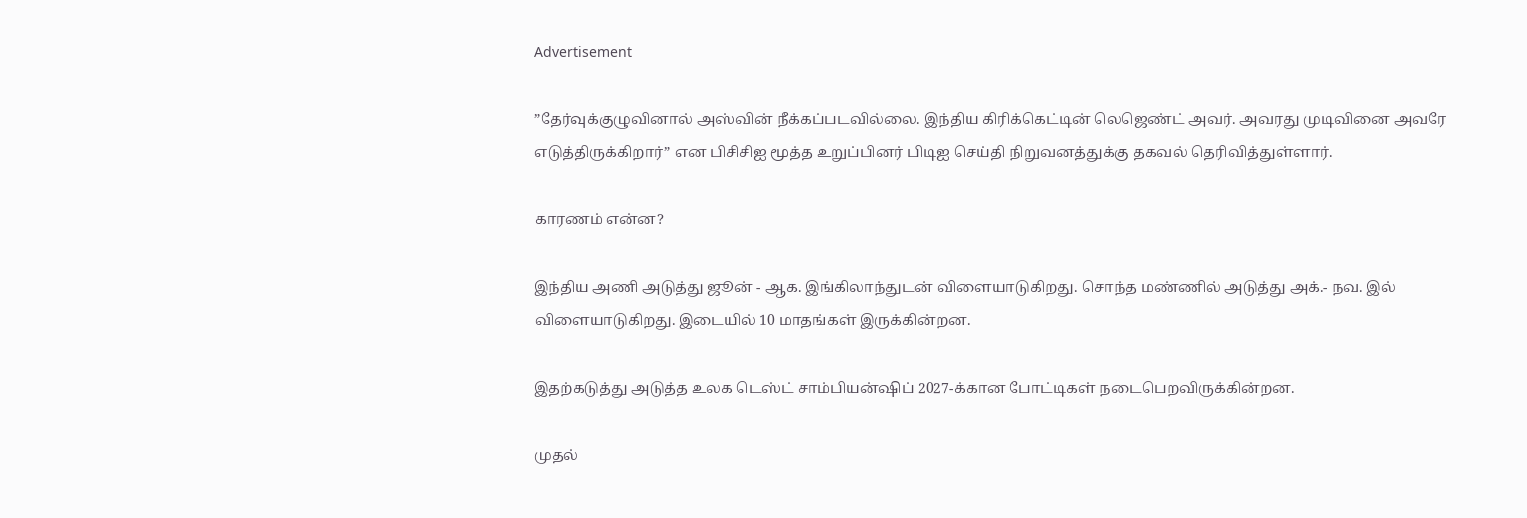Advertisement

”தேர்வுக்குழுவினால் அஸ்வின் நீக்கப்படவில்லை. இந்திய கிரிக்கெட்டின் லெஜெண்ட் அவர். அவரது முடிவினை அவரே எடுத்திருக்கிறார்” என பிசிசிஐ மூத்த உறுப்பினர் பிடிஐ செய்தி நிறுவனத்துக்கு தகவல் தெரிவித்துள்ளார்.

காரணம் என்ன?

இந்திய அணி அடுத்து ஜூன் - ஆக. இங்கிலாந்துடன் விளையாடுகிறது. சொந்த மண்ணில் அடுத்து அக்.- நவ. இல் விளையாடுகிறது. இடையில் 10 மாதங்கள் இருக்கின்றன.

இதற்கடுத்து அடுத்த உலக டெஸ்ட் சாம்பியன்ஷிப் 2027-க்கான போட்டிகள் நடைபெறவிருக்கின்றன.

முதல்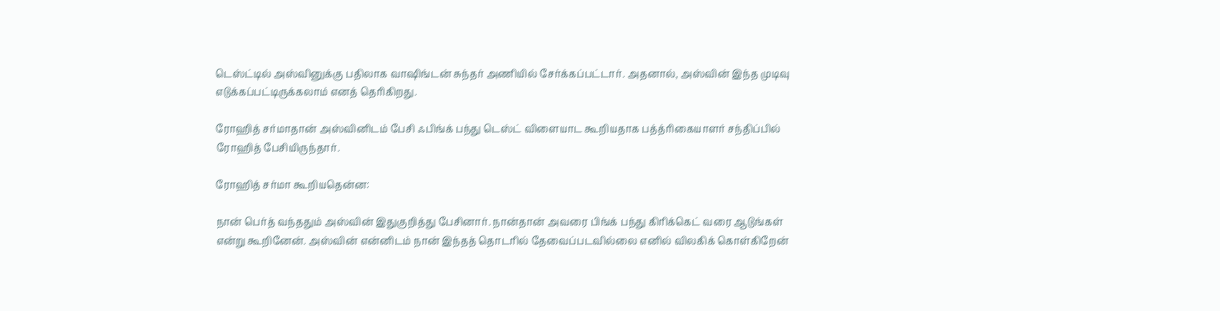டெஸ்ட்டில் அஸ்வினுக்கு பதிலாக வாஷிங்டன் சுந்தர் அணியில் சேர்க்கப்பட்டார். அதனால், அஸ்வின் இந்த முடிவு எடுக்கப்பட்டிருக்கலாம் எனத் தெரிகிறது.

ரோஹித் சர்மாதான் அஸ்வினிடம் பேசி ஃபிங்க் பந்து டெஸ்ட் விளையாட கூறியதாக பத்த்ரிகையாளர் சந்திப்பில் ரோஹித் பேசியிருந்தார்.

ரோஹித் சர்மா கூறியதென்ன:

நான் பெர்த் வந்ததும் அஸ்வின் இதுகுறித்து பேசினார். நான்தான் அவரை பிங்க் பந்து கிரிக்கெட் வரை ஆடுங்கள் என்று கூறினேன். அஸ்வின் என்னிடம் நான் இந்தத் தொடரில் தேவைப்படவில்லை எனில் விலகிக் கொள்கிறேன்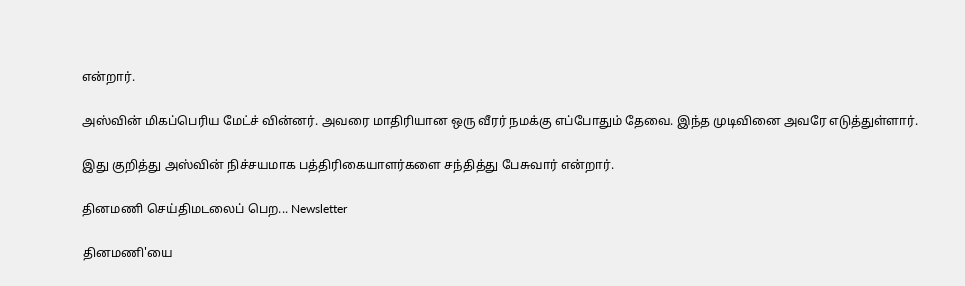என்றார்.

அஸ்வின் மிகப்பெரிய மேட்ச் வின்னர். அவரை மாதிரியான ஒரு வீரர் நமக்கு எப்போதும் தேவை. இந்த முடிவினை அவரே எடுத்துள்ளார்.

இது குறித்து அஸ்வின் நிச்சயமாக பத்திரிகையாளர்களை சந்தித்து பேசுவார் என்றார்.

தினமணி செய்திமடலைப் பெற... Newsletter

தினமணி'யை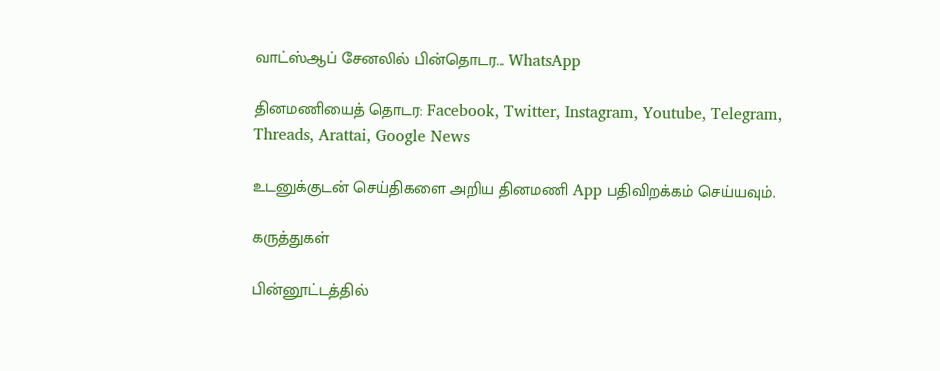வாட்ஸ்ஆப் சேனலில் பின்தொடர... WhatsApp

தினமணியைத் தொடர: Facebook, Twitter, Instagram, Youtube, Telegram, Threads, Arattai, Google News

உடனுக்குடன் செய்திகளை அறிய தினமணி App பதிவிறக்கம் செய்யவும்.

கருத்துகள்

பின்னூட்டத்தில்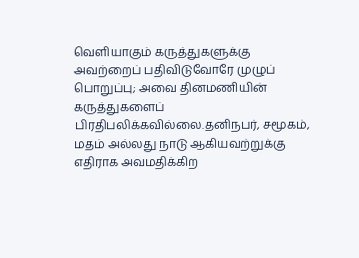வெளியாகும் கருத்துகளுக்கு அவற்றைப் பதிவிடுவோரே முழுப் பொறுப்பு; அவை தினமணியின் கருத்துகளைப் பிரதிபலிக்கவில்லை.தனிநபர், சமூகம், மதம் அல்லது நாடு ஆகியவற்றுக்கு எதிராக அவமதிக்கிற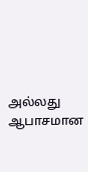அல்லது ஆபாசமான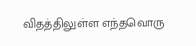விதத்திலுள்ள எந்தவொரு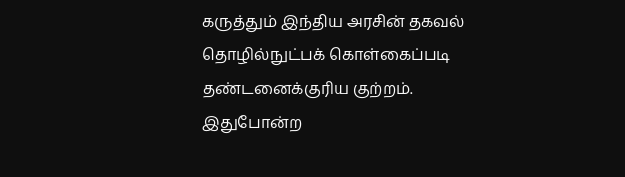கருத்தும் இந்திய அரசின் தகவல் தொழில்நுட்பக் கொள்கைப்படி தண்டனைக்குரிய குற்றம். இதுபோன்ற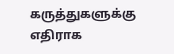கருத்துகளுக்கு எதிராக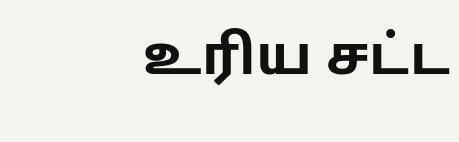உரிய சட்ட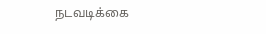நடவடிக்கை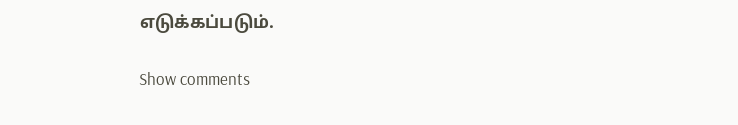எடுக்கப்படும்.

Show comments